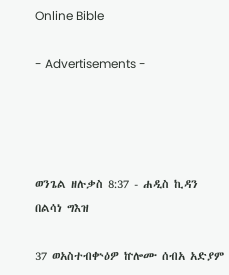Online Bible

- Advertisements -




ወንጌል ዘሉቃስ 8:37 - ሐዲስ ኪዳን በልሳነ ግእዝ

37 ወአስተብቍዕዎ ኵሎሙ ሰብአ አድያም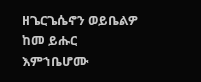ዘጌርጌሴኖን ወይቤልዎ ከመ ይሑር እምኀቤሆሙ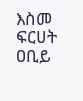እስመ ፍርሀት ዐቢይ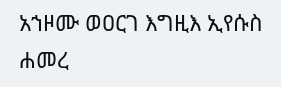አኀዞሙ ወዐርገ እግዚእ ኢየሱስ ሐመረ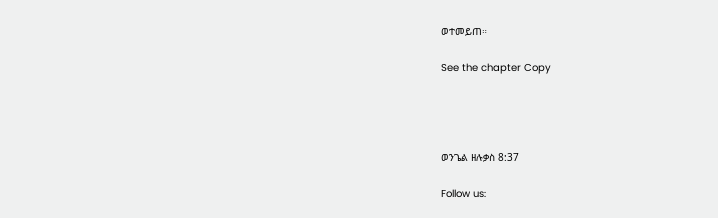ወተመይጠ።

See the chapter Copy




ወንጌል ዘሉቃስ 8:37

Follow us: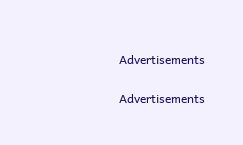Advertisements


Advertisements